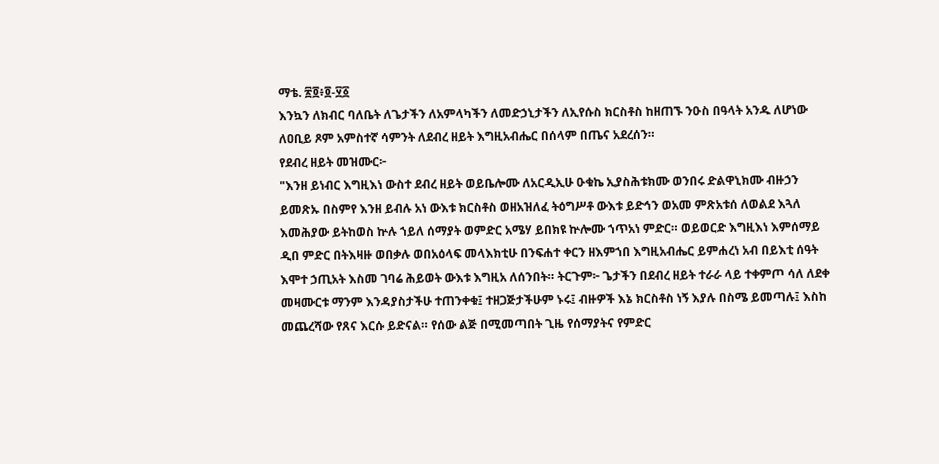ማቴ. ፳፬፥፬‐፶፩
እንኳን ለክብር ባለቤት ለጌታችን ለአምላካችን ለመድኃኒታችን ለኢየሱስ ክርስቶስ ከዘጠኙ ንዑስ በዓላት አንዱ ለሆነው ለዐቢይ ጾም አምስተኛ ሳምንት ለደብረ ዘይት እግዚአብሔር በሰላም በጤና አደረሰን።
የደብረ ዘይት መዝሙር፦
"እንዘ ይነብር እግዚእነ ውስተ ደብረ ዘይት ወይቤሎሙ ለአርዲኢሁ ዑቁኬ ኢያስሕቱክሙ ወንበሩ ድልዋኒክሙ ብዙኃን ይመጽኡ በስምየ እንዘ ይብሉ አነ ውእቱ ክርስቶስ ወዘአዝለፈ ትዕግሥቶ ውእቱ ይድኅን ወአመ ምጽአቱሰ ለወልደ እጓለ እመሕያው ይትከወስ ኵሉ ኀይለ ሰማያት ወምድር አሜሃ ይበክዩ ኵሎሙ ኀጥአነ ምድር። ወይወርድ እግዚእነ እምሰማይ ዲበ ምድር በትእዛዙ ወበቃሉ ወበአዕላፍ መላእክቲሁ በንፍሐተ ቀርን ዘእምኀበ እግዚአብሔር ይምሐረነ አብ በይእቲ ሰዓት እሞተ ኃጢአት እስመ ገባሬ ሕይወት ውእቱ እግዚአ ለሰንበት። ትርጉም፦ ጌታችን በደብረ ዘይት ተራራ ላይ ተቀምጦ ሳለ ለደቀ መዛሙርቱ ማንም እንዳያስታችሁ ተጠንቀቁ፤ ተዘጋጅታችሁም ኑሩ፤ ብዙዎች እኔ ክርስቶስ ነኝ እያሉ በስሜ ይመጣሉ፤ እስከ መጨረሻው የጸና እርሱ ይድናል። የሰው ልጅ በሚመጣበት ጊዜ የሰማያትና የምድር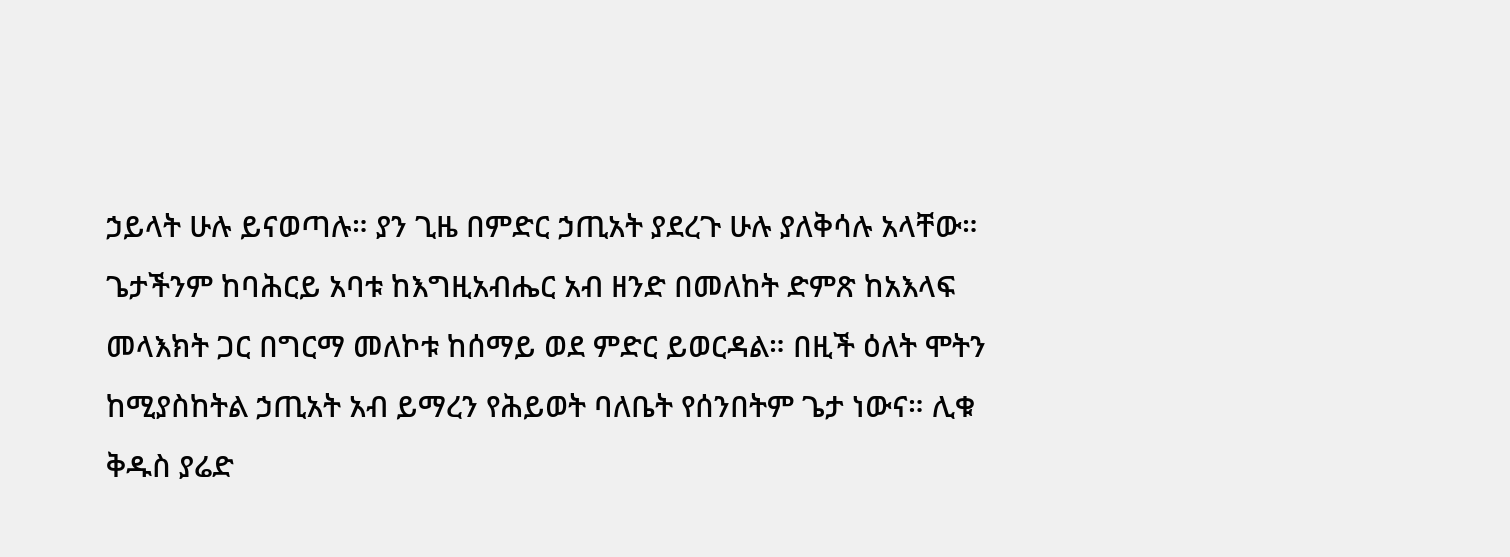ኃይላት ሁሉ ይናወጣሉ። ያን ጊዜ በምድር ኃጢአት ያደረጉ ሁሉ ያለቅሳሉ አላቸው። ጌታችንም ከባሕርይ አባቱ ከእግዚአብሔር አብ ዘንድ በመለከት ድምጽ ከአእላፍ መላእክት ጋር በግርማ መለኮቱ ከሰማይ ወደ ምድር ይወርዳል። በዚች ዕለት ሞትን ከሚያስከትል ኃጢአት አብ ይማረን የሕይወት ባለቤት የሰንበትም ጌታ ነውና። ሊቁ ቅዱስ ያሬድ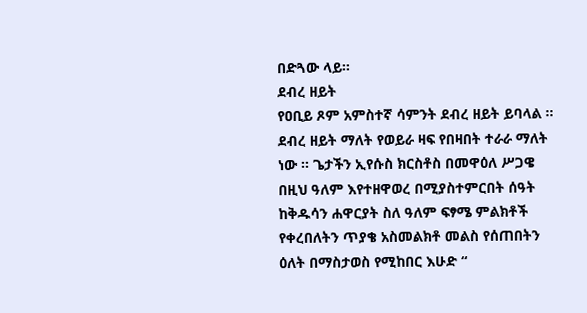በድጓው ላይ።
ደብረ ዘይት
የዐቢይ ጾም አምስተኛ ሳምንት ደብረ ዘይት ይባላል ፡፡ ደብረ ዘይት ማለት የወይራ ዛፍ የበዛበት ተራራ ማለት ነው ፡፡ ጌታችን ኢየሱስ ክርስቶስ በመዋዕለ ሥጋዌ በዚህ ዓለም እየተዘዋወረ በሚያስተምርበት ሰዓት ከቅዱሳን ሐዋርያት ስለ ዓለም ፍፃሜ ምልክቶች የቀረበለትን ጥያቄ አስመልክቶ መልስ የሰጠበትን ዕለት በማስታወስ የሚከበር እሁድ “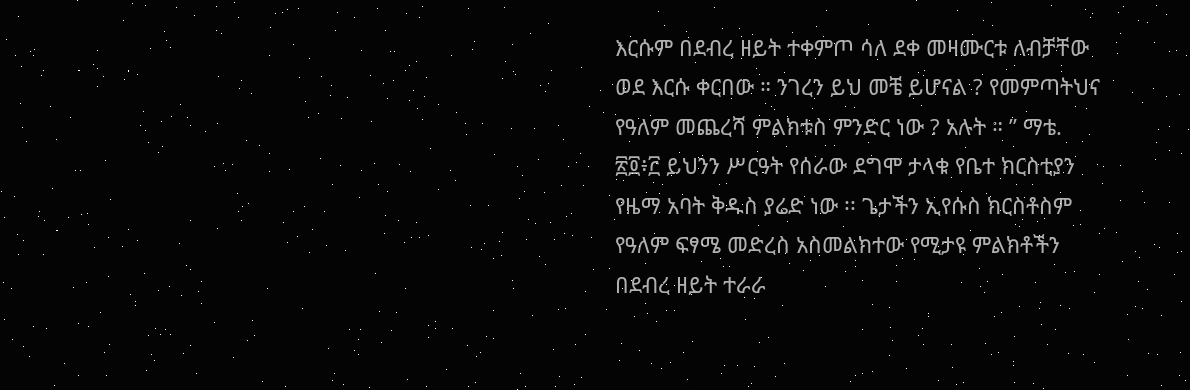እርሱም በደብረ ዘይት ተቀምጦ ሳለ ደቀ መዛሙርቱ ለብቻቸው ወደ እርሱ ቀርበው ። ንገረን ይህ መቼ ይሆናል ? የመምጣትህና የዓለም መጨረሻ ምልክቱስ ምንድር ነው ? አሉት ። ” ማቴ. ፳፬፥፫ ይህንን ሥርዓት የሰራው ደግሞ ታላቁ የቤተ ክርስቲያን የዜማ አባት ቅዱስ ያሬድ ነው ፡፡ ጌታችን ኢየሱስ ክርስቶስም የዓለም ፍፃሜ መድረስ አስመልክተው የሚታዩ ምልክቶችን በደብረ ዘይት ተራራ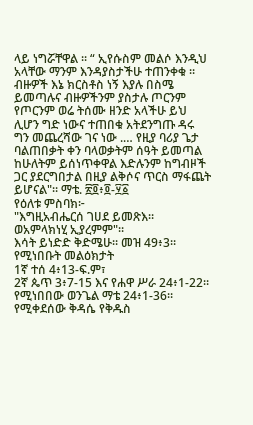ላይ ነግሯቸዋል ፡፡ “ ኢየሱስም መልሶ እንዲህ አላቸው ማንም እንዳያስታችሁ ተጠንቀቁ ። ብዙዎች እኔ ክርስቶስ ነኝ እያሉ በስሜ ይመጣሉና ብዙዎችንም ያስታሉ ጦርንም የጦርንም ወሬ ትሰሙ ዘንድ አላችሁ ይህ ሊሆን ግድ ነውና ተጠበቁ አትደንግጡ ዳሩ ግን መጨረሻው ገና ነው .… የዚያ ባሪያ ጌታ ባልጠበቃት ቀን ባላወቃትም ሰዓት ይመጣል ከሁለትም ይሰነጥቀዋል እድሉንም ከግብዞች ጋር ያደርግበታል በዚያ ልቅሶና ጥርስ ማፋጨት ይሆናል"። ማቴ. ፳፬፥፬‐፶፩
የዕለቱ ምስባክ፦
"እግዚአብሔርሰ ገሀደ ይመጽእ።
ወአምላክነሂ ኢያረምም"።
እሳት ይነድድ ቅድሜሁ። መዝ 49፥3።
የሚነበቡት መልዕክታት
1ኛ ተሰ 4፥13-ፍ.ም፣
2ኛ ጴጥ 3፥7-15 እና የሐዋ ሥራ 24፥1-22።
የሚነበበው ወንጌል ማቴ 24፥1-36። የሚቀደሰው ቅዳሴ የቅዱስ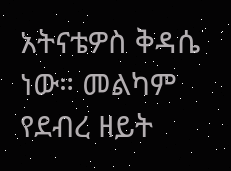አትናቴዎስ ቅዳሴ ነው። መልካም የደብረ ዘይት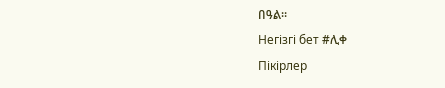በዓል።
Негізгі бет #ሊቀ
Пікірлер